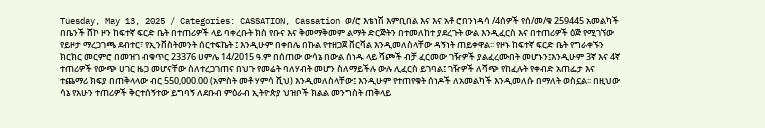Tuesday, May 13, 2025 / Categories: CASSATION, Cassation ወ/ሮ እቴነሽ እምቢበል እና እና አቶ ሮበንነዳሳ /4ሰዎች የሰ/መ/ቁ 259445 አመልካች በቤንች ሸኮ ዞን ከፍተኛ ፍርድ ቤት በተጠሪዎች ላይ ባቀረቡት ክስ የቡና እና ቅመማቅመም ልማት ድርጅትን በተመለከተ ያደረጉት ውል እንዲፈርስ እና በተጠሪዎች ዕጅ የሚገኘው የይዞታ ማረጋገጫ ደብተር፣ የኢንቨስትመንት ሰርተፍኬት ፤ እንዲሁም በቀበሌ በኩል የተዘጋጀ ቨርቫል እንዲመለስላቸው ዳኝነት ጠይቀዋል፡፡ የዞኑ ከፍተኛ ፍርድ ቤት የግራቀኙን ክርክር መርምሮ በመዝገ ብቁጥር 23376 ሀምሌ 14/2015 ዓ.ም በሰጠው ውሳኔ በውል ሰነዱ ላይ ሻጮች ብቻ ፈርመው ገዥዎች ያልፈረሙበት መሆኑን፤እንዲሁም 3ኛ እና 4ኛ ተጠሪዎች የውጭ ሀገር ዜጋ መሆናቸው ስለተረጋገጠና በህጉ የመሬት ባለሃብት መሆን ስለማይችሉ ውሉ ሊፈርስ ይገባል፤ ገዥዎች ለሻጭ የከፈሉት የቀብድ አጠፌታ እና ተጨማሪ ክፍያ በጠቅላላው ብር 550,000.00 (አምስት መቶ ሃምሳ ሺህ) እንዲመለስላቸው፤ እንዲሁም የተጠየቁት ሰነዶች ለአመልካች እንዲመለሱ በማለት ወስኗል፡፡ በዚህው ሳኔ የአሁን ተጠሪዎች ቅርተሰኝተው ይግባኝ ለደቡብ ምዕራብ ኢትዮጵያ ህዝቦች ክልል መንግስት ጠቅላይ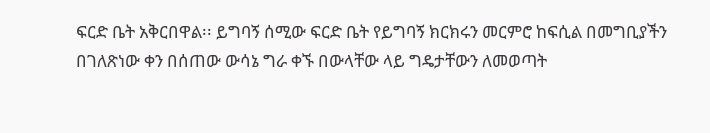ፍርድ ቤት አቅርበዋል፡፡ ይግባኝ ሰሚው ፍርድ ቤት የይግባኝ ክርክሩን መርምሮ ከፍሲል በመግቢያችን በገለጽነው ቀን በሰጠው ውሳኔ ግራ ቀኙ በውላቸው ላይ ግዴታቸውን ለመወጣት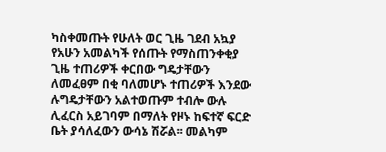ካስቀመጡት የሁለት ወር ጊዜ ገደብ አኳያ የአሁን አመልካች የሰጡት የማስጠንቀቂያ ጊዜ ተጠሪዎች ቀርበው ግዴታቸውን ለመፈፀም በቂ ባለመሆኑ ተጠሪዎች እንደው ሉግዴታቸውን አልተወጡም ተብሎ ውሉ ሊፈርስ አይገባም በማለት የዞኑ ከፍተኛ ፍርድ ቤት ያሳለፈውን ውሳኔ ሽሯል፡፡ መልካም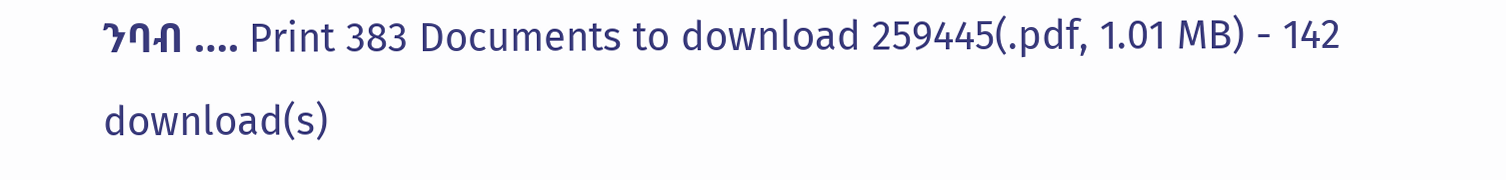ንባብ …. Print 383 Documents to download 259445(.pdf, 1.01 MB) - 142 download(s)